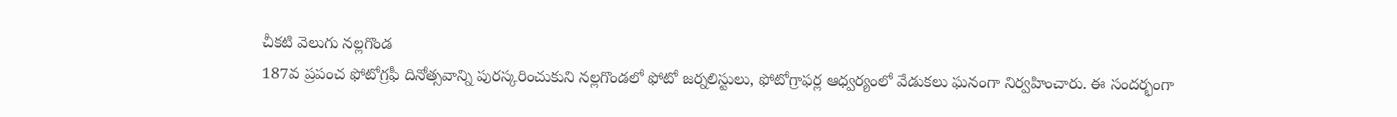చీకటి వెలుగు నల్లగొండ
187వ ప్రపంచ ఫోటోగ్రఫీ దినోత్సవాన్ని పురస్కరించుకుని నల్లగొండలో ఫోటో జర్నలిస్టులు, ఫోటోగ్రాఫర్ల ఆధ్వర్యంలో వేడుకలు ఘనంగా నిర్వహించారు. ఈ సందర్భంగా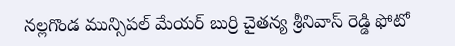నల్లగొండ మున్సిపల్ మేయర్ బుర్రి చైతన్య శ్రీనివాస్ రెడ్డి ఫోటో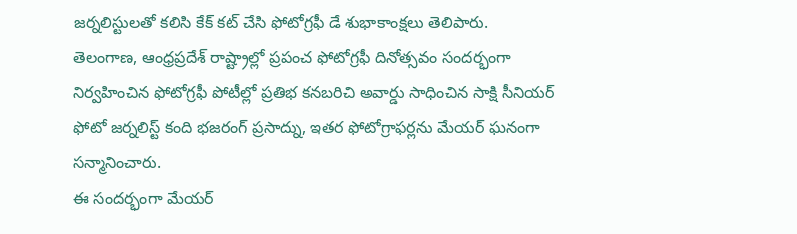జర్నలిస్టులతో కలిసి కేక్ కట్ చేసి ఫోటోగ్రఫీ డే శుభాకాంక్షలు తెలిపారు.
తెలంగాణ, ఆంధ్రప్రదేశ్ రాష్ట్రాల్లో ప్రపంచ ఫోటోగ్రఫీ దినోత్సవం సందర్భంగా నిర్వహించిన ఫోటోగ్రఫీ పోటీల్లో ప్రతిభ కనబరిచి అవార్డు సాధించిన సాక్షి సీనియర్ ఫోటో జర్నలిస్ట్ కంది భజరంగ్ ప్రసాద్ను, ఇతర ఫోటోగ్రాఫర్లను మేయర్ ఘనంగా సన్మానించారు.
ఈ సందర్భంగా మేయర్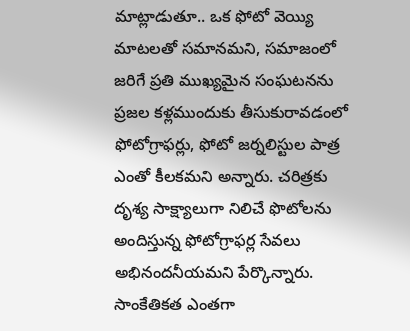మాట్లాడుతూ.. ఒక ఫోటో వెయ్యి మాటలతో సమానమని, సమాజంలో జరిగే ప్రతి ముఖ్యమైన సంఘటనను ప్రజల కళ్లముందుకు తీసుకురావడంలో ఫోటోగ్రాఫర్లు, ఫోటో జర్నలిస్టుల పాత్ర ఎంతో కీలకమని అన్నారు. చరిత్రకు దృశ్య సాక్ష్యాలుగా నిలిచే ఫొటోలను అందిస్తున్న ఫోటోగ్రాఫర్ల సేవలు అభినందనీయమని పేర్కొన్నారు. సాంకేతికత ఎంతగా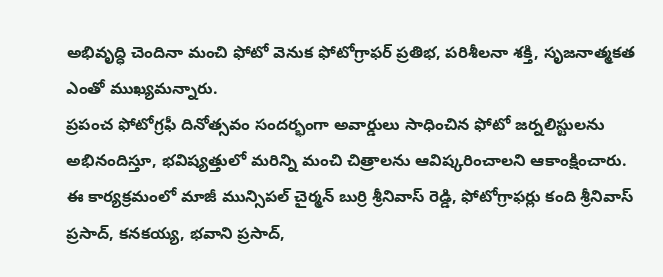అభివృద్ధి చెందినా మంచి ఫోటో వెనుక ఫోటోగ్రాఫర్ ప్రతిభ, పరిశీలనా శక్తి, సృజనాత్మకత ఎంతో ముఖ్యమన్నారు.
ప్రపంచ ఫోటోగ్రఫీ దినోత్సవం సందర్భంగా అవార్డులు సాధించిన ఫోటో జర్నలిస్టులను అభినందిస్తూ, భవిష్యత్తులో మరిన్ని మంచి చిత్రాలను ఆవిష్కరించాలని ఆకాంక్షించారు.
ఈ కార్యక్రమంలో మాజీ మున్సిపల్ చైర్మన్ బుర్రి శ్రీనివాస్ రెడ్డి, ఫోటోగ్రాఫర్లు కంది శ్రీనివాస్ ప్రసాద్, కనకయ్య, భవాని ప్రసాద్,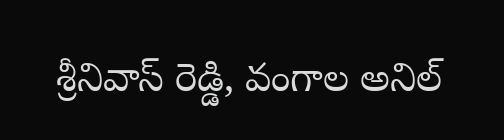శ్రీనివాస్ రెడ్డి, వంగాల అనిల్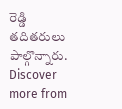రెడ్డి తదితరులు పాల్గొన్నారు.
Discover more from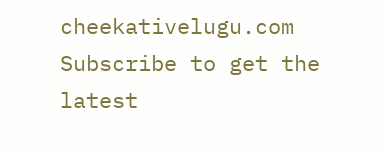cheekativelugu.com
Subscribe to get the latest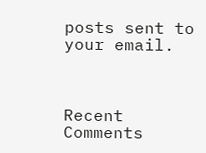posts sent to your email.



Recent Comments